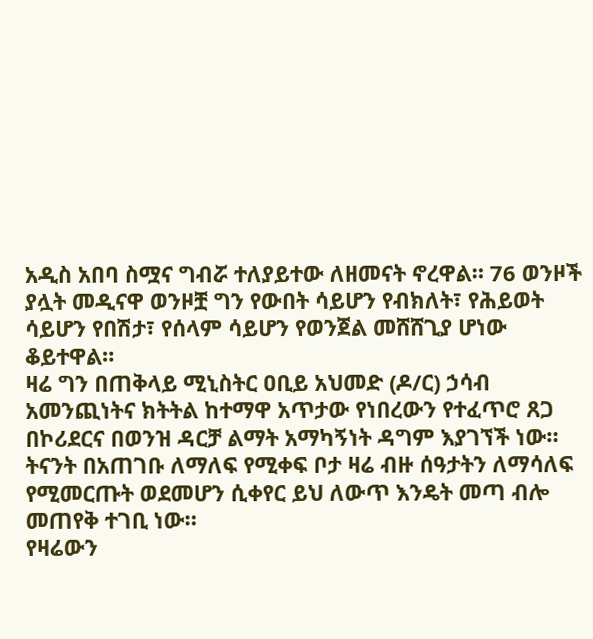አዲስ አበባ ስሟና ግብሯ ተለያይተው ለዘመናት ኖረዋል። 76 ወንዞች ያሏት መዲናዋ ወንዞቿ ግን የውበት ሳይሆን የብክለት፣ የሕይወት ሳይሆን የበሽታ፣ የሰላም ሳይሆን የወንጀል መሸሸጊያ ሆነው ቆይተዋል።
ዛሬ ግን በጠቅላይ ሚኒስትር ዐቢይ አህመድ (ዶ/ር) ኃሳብ አመንጪነትና ክትትል ከተማዋ አጥታው የነበረውን የተፈጥሮ ጸጋ በኮሪደርና በወንዝ ዳርቻ ልማት አማካኝነት ዳግም እያገኘች ነው።
ትናንት በአጠገቡ ለማለፍ የሚቀፍ ቦታ ዛሬ ብዙ ሰዓታትን ለማሳለፍ የሚመርጡት ወደመሆን ሲቀየር ይህ ለውጥ እንዴት መጣ ብሎ መጠየቅ ተገቢ ነው።
የዛሬውን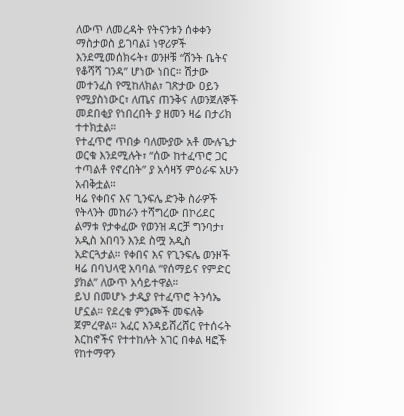ለውጥ ለመረዳት የትናንቱን ሰቀቀን ማስታወስ ይገባል፤ ነዋሪዎች እንደሚመሰክሩት፣ ወንዞቹ “ሽንት ቤትና የቆሻሻ ገንዳ” ሆነው ነበር። ሽታው መተንፈስ የሚከለክል፣ ገጽታው ዐይን የሚያስነውር፣ ለጤና ጠንቅና ለወንጀለኞች መደበቂያ የነበረበት ያ ዘመን ዛሬ በታሪክ ተተክቷል።
የተፈጥሮ ጥበቃ ባለሙያው አቶ ሙሉጌታ ወርቁ እንደሚሉት፣ “ሰው ከተፈጥሮ ጋር ተጣልቶ የኖረበት” ያ አሳዛኝ ምዕራፍ አሁን አብቅቷል።
ዛሬ የቀበና እና ጊንፍሌ ድንቅ ስራዎች የትላንት መከራን ተሻግረው በኮሪደር ልማቱ የታቀፈው የወንዝ ዳርቻ ግንባታ፣ አዲስ አበባን እንደ ስሟ አዲስ አድርጓታል። የቀበና እና የጊንፍሌ ወንዞች ዛሬ በባህላዊ አባባል “የሰማይና የምድር ያክል” ለውጥ አሳይተዋል።
ይህ በመሆኑ ታዲያ የተፈጥሮ ትንሳኤ ሆኗል። የደረቁ ምንጮች መፍለቅ ጀምረዋል። አፈር እንዳይሸረሸር የተሰሩት እርከኖችና የተተከሉት አገር በቀል ዛፎች የከተማዋን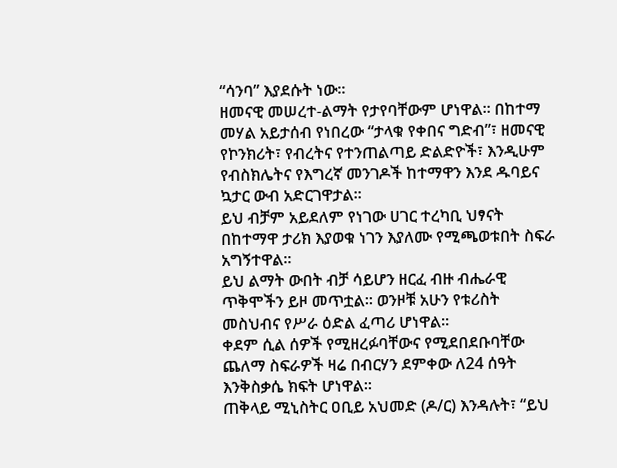“ሳንባ” እያደሱት ነው።
ዘመናዊ መሠረተ-ልማት የታየባቸውም ሆነዋል። በከተማ መሃል አይታሰብ የነበረው “ታላቁ የቀበና ግድብ”፣ ዘመናዊ የኮንክሪት፣ የብረትና የተንጠልጣይ ድልድዮች፣ እንዲሁም የብስክሌትና የእግረኛ መንገዶች ከተማዋን እንደ ዱባይና ኳታር ውብ አድርገዋታል።
ይህ ብቻም አይደለም የነገው ሀገር ተረካቢ ህፃናት በከተማዋ ታሪክ እያወቁ ነገን እያለሙ የሚጫወቱበት ስፍራ አግኝተዋል።
ይህ ልማት ውበት ብቻ ሳይሆን ዘርፈ ብዙ ብሔራዊ ጥቅሞችን ይዞ መጥቷል። ወንዞቹ አሁን የቱሪስት መስህብና የሥራ ዕድል ፈጣሪ ሆነዋል።
ቀደም ሲል ሰዎች የሚዘረፉባቸውና የሚደበደቡባቸው ጨለማ ስፍራዎች ዛሬ በብርሃን ደምቀው ለ24 ሰዓት እንቅስቃሴ ክፍት ሆነዋል።
ጠቅላይ ሚኒስትር ዐቢይ አህመድ (ዶ/ር) እንዳሉት፣ “ይህ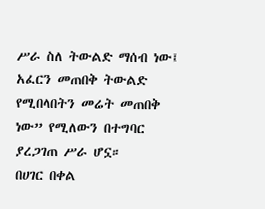ሥራ ስለ ትውልድ ማሰብ ነው፤ አፈርን መጠበቅ ትውልድ የሚበላበትን መሬት መጠበቅ ነው” የሚለውን በተግባር ያረጋገጠ ሥራ ሆኗ።
በሀገር በቀል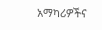አማካሪዎችና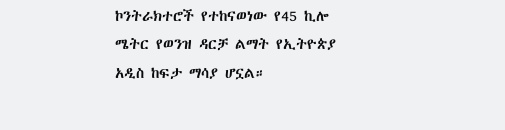ኮንትራክተሮች የተከናወነው የ45 ኪሎ ሜትር የወንዝ ዳርቻ ልማት የኢትዮጵያ አዲስ ከፍታ ማሳያ ሆኗል።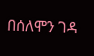በሰለሞን ገዳ